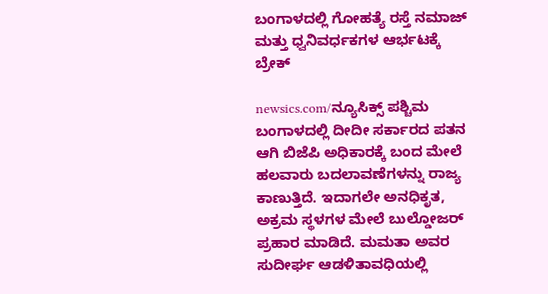ಬಂಗಾಳದಲ್ಲಿ ಗೋಹತ್ಯೆ ರಸ್ತೆ ನಮಾಜ್ ಮತ್ತು ಧ್ವನಿವರ್ಧಕಗಳ ಆರ್ಭಟಕ್ಕೆ ಬ್ರೇಕ್

newsics.com/ನ್ಯೂಸಿಕ್ಸ್ ಪಶ್ಚಿಮ ಬಂಗಾಳದಲ್ಲಿ ದೀದೀ ಸರ್ಕಾರದ ಪತನ ಆಗಿ ಬಿಜೆಪಿ ಅಧಿಕಾರಕ್ಕೆ ಬಂದ ಮೇಲೆ ಹಲವಾರು ಬದಲಾವಣೆಗಳನ್ನು ರಾಜ್ಯ ಕಾಣುತ್ತಿದೆ. ಇದಾಗಲೇ ಅನಧಿಕೃತ, ಅಕ್ರಮ ಸ್ಥಳಗಳ ಮೇಲೆ ಬುಲ್ಡೋಜರ್ ಪ್ರಹಾರ ಮಾಡಿದೆ. ಮಮತಾ ಅವರ ಸುದೀರ್ಘ ಆಡಳಿತಾವಧಿಯಲ್ಲಿ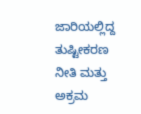ಜಾರಿಯಲ್ಲಿದ್ದ ತುಷ್ಟೀಕರಣ ನೀತಿ ಮತ್ತು ಅಕ್ರಮ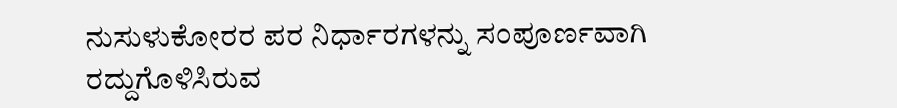ನುಸುಳುಕೋರರ ಪರ ನಿರ್ಧಾರಗಳನ್ನು ಸಂಪೂರ್ಣವಾಗಿ ರದ್ದುಗೊಳಿಸಿರುವ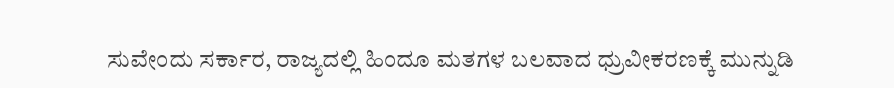ಸುವೇಂದು ಸರ್ಕಾರ, ರಾಜ್ಯದಲ್ಲಿ ಹಿಂದೂ ಮತಗಳ ಬಲವಾದ ಧ್ರುವೀಕರಣಕ್ಕೆ ಮುನ್ನುಡಿ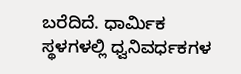ಬರೆದಿದೆ. ಧಾರ್ಮಿಕ ಸ್ಥಳಗಳಲ್ಲಿ ಧ್ವನಿವರ್ಧಕಗಳ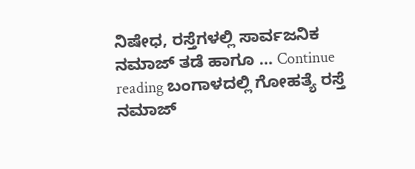ನಿಷೇಧ, ರಸ್ತೆಗಳಲ್ಲಿ ಸಾರ್ವಜನಿಕ ನಮಾಜ್ ತಡೆ ಹಾಗೂ … Continue reading ಬಂಗಾಳದಲ್ಲಿ ಗೋಹತ್ಯೆ ರಸ್ತೆ ನಮಾಜ್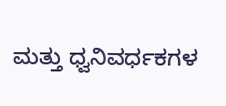ಮತ್ತು ಧ್ವನಿವರ್ಧಕಗಳ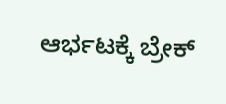ಆರ್ಭಟಕ್ಕೆ ಬ್ರೇಕ್